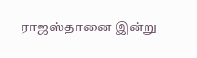ராஜஸ்தானை இன்று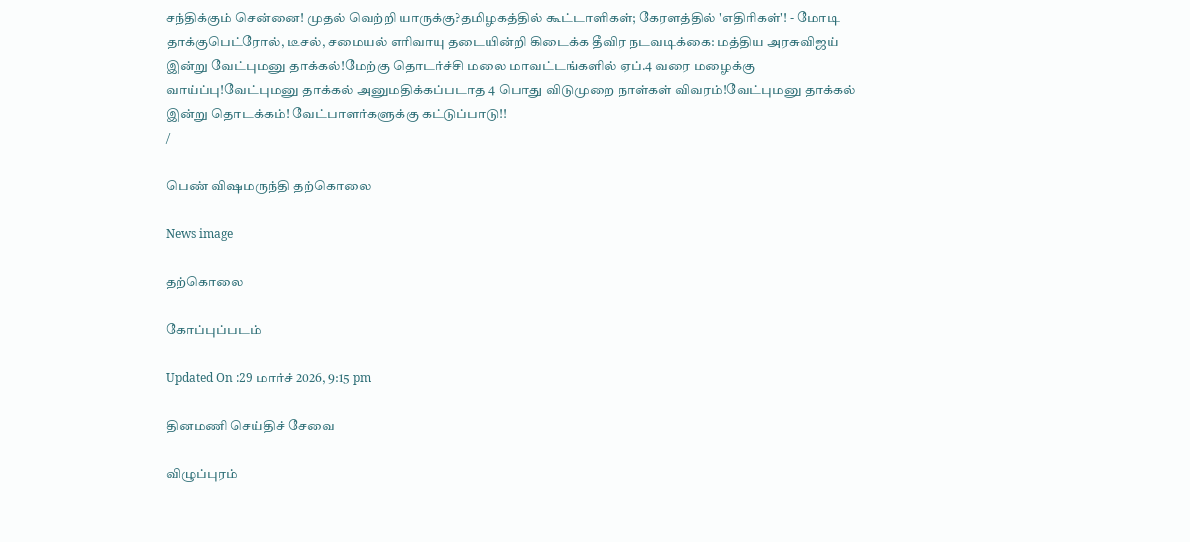சந்திக்கும் சென்னை! முதல் வெற்றி யாருக்கு?தமிழகத்தில் கூட்டாளிகள்; கேரளத்தில் 'எதிரிகள்'! - மோடி தாக்குபெட்ரோல், டீசல், சமையல் எரிவாயு தடையின்றி கிடைக்க தீவிர நடவடிக்கை: மத்திய அரசுவிஜய் இன்று வேட்புமனு தாக்கல்!மேற்கு தொடர்ச்சி மலை மாவட்டங்களில் ஏப்.4 வரை மழைக்கு வாய்ப்பு!வேட்புமனு தாக்கல் அனுமதிக்கப்படாத 4 பொது விடுமுறை நாள்கள் விவரம்!வேட்புமனு தாக்கல் இன்று தொடக்கம்! வேட்பாளர்களுக்கு கட்டுப்பாடு!!
/

பெண் விஷமருந்தி தற்கொலை

News image

தற்கொலை

கோப்புப்படம்

Updated On :29 மார்ச் 2026, 9:15 pm

தினமணி செய்திச் சேவை

விழுப்புரம்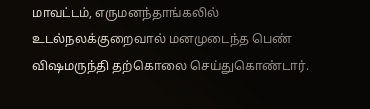மாவட்டம், எருமனந்தாங்கலில் உடல்நலக்குறைவால் மனமுடைந்த பெண் விஷமருந்தி தற்கொலை செய்துகொண்டார்.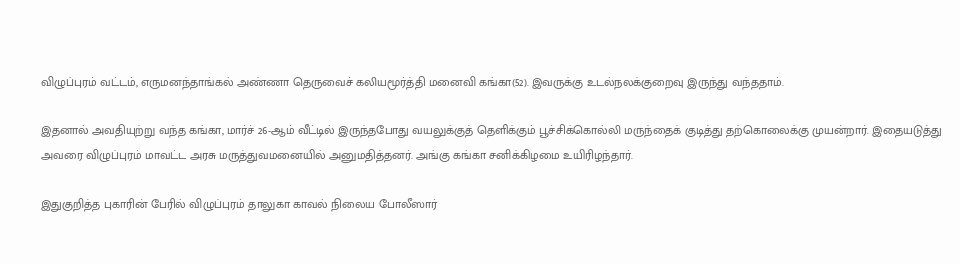விழுப்புரம் வட்டம், எருமனந்தாங்கல் அண்ணா தெருவைச் கலியமூர்த்தி மனைவி கங்கா(52). இவருக்கு உடல்நலக்குறைவு இருந்து வந்ததாம்.

இதனால் அவதியுற்று வந்த கங்கா, மார்ச் 26-ஆம் வீட்டில் இருந்தபோது வயலுக்குத் தெளிக்கும் பூச்சிக்கொல்லி மருந்தைக் குடித்து தற்கொலைக்கு முயன்றார். இதையடுத்து அவரை விழுப்புரம் மாவட்ட அரசு மருத்துவமனையில் அனுமதித்தனர். அங்கு கங்கா சனிக்கிழமை உயிரிழந்தார்.

இதுகுறித்த புகாரின் பேரில் விழுப்புரம் தாலுகா காவல் நிலைய போலீஸார்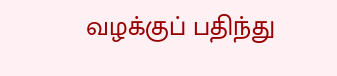வழக்குப் பதிந்து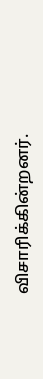விசாரிக்கின்றனர்.